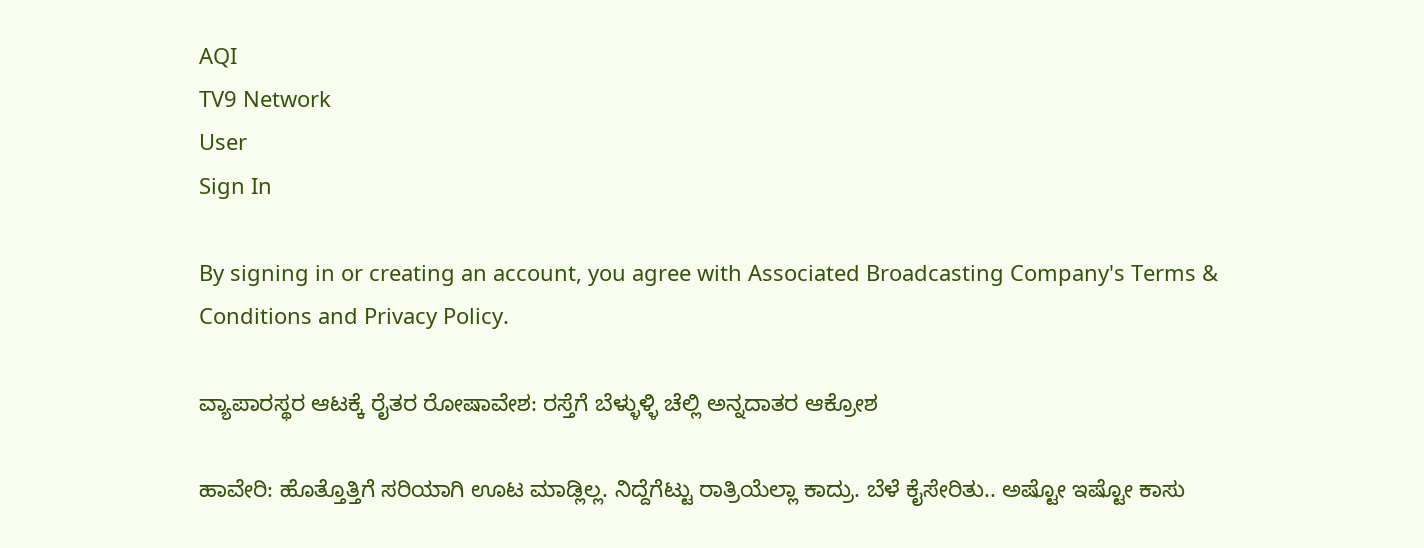AQI
TV9 Network
User
Sign In

By signing in or creating an account, you agree with Associated Broadcasting Company's Terms & Conditions and Privacy Policy.

ವ್ಯಾಪಾರಸ್ಥರ ಆಟಕ್ಕೆ ರೈತರ ರೋಷಾವೇಶ: ರಸ್ತೆಗೆ ಬೆಳ್ಳುಳ್ಳಿ ಚೆಲ್ಲಿ ಅನ್ನದಾತರ ಆಕ್ರೋಶ

ಹಾವೇರಿ: ಹೊತ್ತೊತ್ತಿಗೆ ಸರಿಯಾಗಿ ಊಟ ಮಾಡ್ಲಿಲ್ಲ. ನಿದ್ದೆಗೆಟ್ಟು ರಾತ್ರಿಯೆಲ್ಲಾ ಕಾದ್ರು. ಬೆಳೆ ಕೈಸೇರಿತು.. ಅಷ್ಟೋ ಇಷ್ಟೋ ಕಾಸು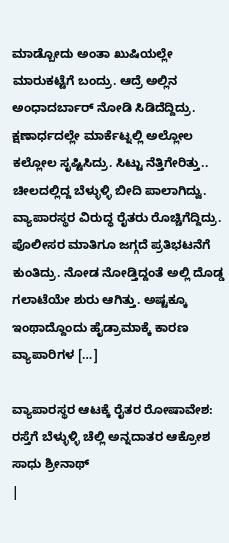ಮಾಡ್ಬೋದು ಅಂತಾ ಖುಷಿಯಲ್ಲೇ ಮಾರುಕಟ್ಟೆಗೆ ಬಂದ್ರು. ಆದ್ರೆ ಅಲ್ಲಿನ ಅಂಧಾದರ್ಬಾರ್ ನೋಡಿ ಸಿಡಿದೆದ್ದಿದ್ರು. ಕ್ಷಣಾರ್ಧದಲ್ಲೇ ಮಾರ್ಕೆಟ್ನಲ್ಲಿ ಅಲ್ಲೋಲ ಕಲ್ಲೋಲ ಸೃಷ್ಟಿಸಿದ್ರು. ಸಿಟ್ಟು ನೆತ್ತಿಗೇರಿತ್ತು.. ಚೀಲದಲ್ಲಿದ್ದ ಬೆಳ್ಳುಳ್ಳಿ ಬೀದಿ ಪಾಲಾಗಿದ್ವು. ವ್ಯಾಪಾರಸ್ಥರ ವಿರುದ್ಧ ರೈತರು ರೊಚ್ಚಿಗೆದ್ದಿದ್ರು. ಪೊಲೀಸರ ಮಾತಿಗೂ ಜಗ್ಗದೆ ಪ್ರತಿಭಟನೆಗೆ ಕುಂತಿದ್ರು. ನೋಡ ನೋಡ್ತಿದ್ದಂತೆ ಅಲ್ಲಿ ದೊಡ್ಡ ಗಲಾಟೆಯೇ ಶುರು ಆಗಿತ್ತು. ಅಷ್ಟಕ್ಕೂ ಇಂಥಾದ್ದೊಂದು ಹೈಡ್ರಾಮಾಕ್ಕೆ ಕಾರಣ ವ್ಯಾಪಾರಿಗಳ […]

ವ್ಯಾಪಾರಸ್ಥರ ಆಟಕ್ಕೆ ರೈತರ ರೋಷಾವೇಶ: ರಸ್ತೆಗೆ ಬೆಳ್ಳುಳ್ಳಿ ಚೆಲ್ಲಿ ಅನ್ನದಾತರ ಆಕ್ರೋಶ
ಸಾಧು ಶ್ರೀನಾಥ್
|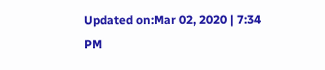Updated on:Mar 02, 2020 | 7:34 PM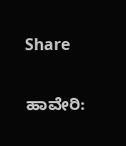Share

ಹಾವೇರಿ: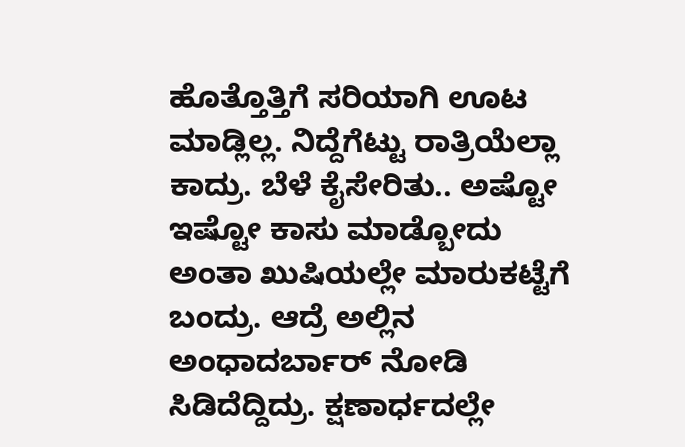ಹೊತ್ತೊತ್ತಿಗೆ ಸರಿಯಾಗಿ ಊಟ ಮಾಡ್ಲಿಲ್ಲ. ನಿದ್ದೆಗೆಟ್ಟು ರಾತ್ರಿಯೆಲ್ಲಾ ಕಾದ್ರು. ಬೆಳೆ ಕೈಸೇರಿತು.. ಅಷ್ಟೋ ಇಷ್ಟೋ ಕಾಸು ಮಾಡ್ಬೋದು ಅಂತಾ ಖುಷಿಯಲ್ಲೇ ಮಾರುಕಟ್ಟೆಗೆ ಬಂದ್ರು. ಆದ್ರೆ ಅಲ್ಲಿನ ಅಂಧಾದರ್ಬಾರ್ ನೋಡಿ ಸಿಡಿದೆದ್ದಿದ್ರು. ಕ್ಷಣಾರ್ಧದಲ್ಲೇ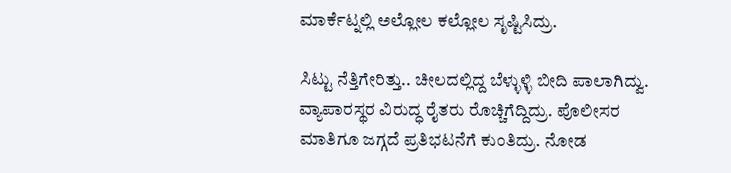ಮಾರ್ಕೆಟ್ನಲ್ಲಿ ಅಲ್ಲೋಲ ಕಲ್ಲೋಲ ಸೃಷ್ಟಿಸಿದ್ರು.

ಸಿಟ್ಟು ನೆತ್ತಿಗೇರಿತ್ತು.. ಚೀಲದಲ್ಲಿದ್ದ ಬೆಳ್ಳುಳ್ಳಿ ಬೀದಿ ಪಾಲಾಗಿದ್ವು. ವ್ಯಾಪಾರಸ್ಥರ ವಿರುದ್ಧ ರೈತರು ರೊಚ್ಚಿಗೆದ್ದಿದ್ರು. ಪೊಲೀಸರ ಮಾತಿಗೂ ಜಗ್ಗದೆ ಪ್ರತಿಭಟನೆಗೆ ಕುಂತಿದ್ರು. ನೋಡ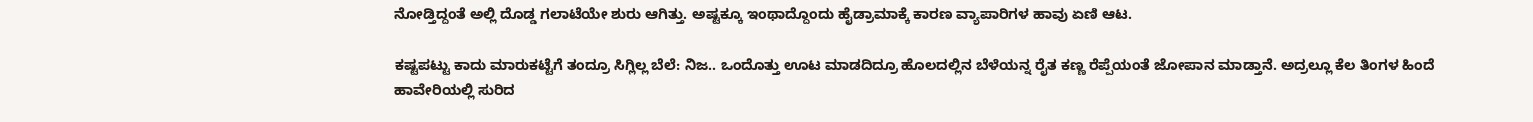ನೋಡ್ತಿದ್ದಂತೆ ಅಲ್ಲಿ ದೊಡ್ಡ ಗಲಾಟೆಯೇ ಶುರು ಆಗಿತ್ತು. ಅಷ್ಟಕ್ಕೂ ಇಂಥಾದ್ದೊಂದು ಹೈಡ್ರಾಮಾಕ್ಕೆ ಕಾರಣ ವ್ಯಾಪಾರಿಗಳ ಹಾವು ಏಣಿ ಆಟ.

ಕಷ್ಟಪಟ್ಟು ಕಾದು ಮಾರುಕಟ್ಟೆಗೆ ತಂದ್ರೂ ಸಿಗ್ಲಿಲ್ಲ ಬೆಲೆ: ನಿಜ.. ಒಂದೊತ್ತು ಊಟ ಮಾಡದಿದ್ರೂ ಹೊಲದಲ್ಲಿನ ಬೆಳೆಯನ್ನ ರೈತ ಕಣ್ಣ ರೆಪ್ಪೆಯಂತೆ ಜೋಪಾನ ಮಾಡ್ತಾನೆ. ಅದ್ರಲ್ಲೂ ಕೆಲ ತಿಂಗಳ ಹಿಂದೆ ಹಾವೇರಿಯಲ್ಲಿ ಸುರಿದ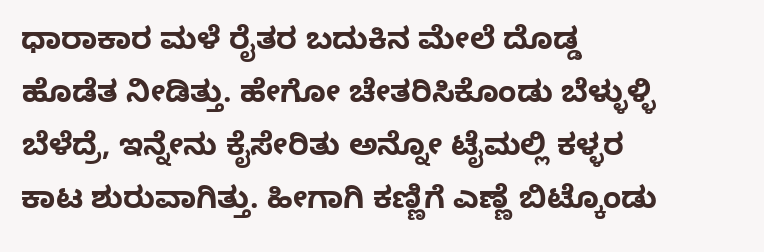ಧಾರಾಕಾರ ಮಳೆ ರೈತರ ಬದುಕಿನ ಮೇಲೆ ದೊಡ್ಡ ಹೊಡೆತ ನೀಡಿತ್ತು. ಹೇಗೋ ಚೇತರಿಸಿಕೊಂಡು ಬೆಳ್ಳುಳ್ಳಿ ಬೆಳೆದ್ರೆ, ಇನ್ನೇನು ಕೈಸೇರಿತು ಅನ್ನೋ ಟೈಮಲ್ಲಿ ಕಳ್ಳರ ಕಾಟ ಶುರುವಾಗಿತ್ತು. ಹೀಗಾಗಿ ಕಣ್ಣಿಗೆ ಎಣ್ಣೆ ಬಿಟ್ಕೊಂಡು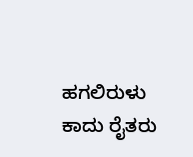ಹಗಲಿರುಳು ಕಾದು ರೈತರು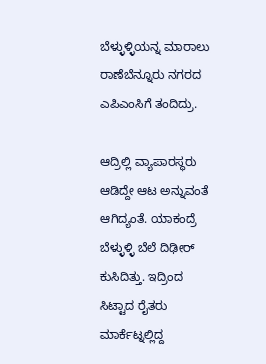ಬೆಳ್ಳುಳ್ಳಿಯನ್ನ ಮಾರಾಲು ರಾಣೆಬೆನ್ನೂರು ನಗರದ ಎಪಿಎಂಸಿಗೆ ತಂದಿದ್ರು.

ಆದ್ರಿಲ್ಲಿ ವ್ಯಾಪಾರಸ್ಥರು ಆಡಿದ್ದೇ ಆಟ ಅನ್ನುವಂತೆ ಆಗಿದ್ಯಂತೆ. ಯಾಕಂದ್ರೆ ಬೆಳ್ಳುಳ್ಳಿ ಬೆಲೆ ದಿಢೀರ್ ಕುಸಿದಿತ್ತು. ಇದ್ರಿಂದ ಸಿಟ್ಟಾದ ರೈತರು ಮಾರ್ಕೆಟ್ನಲ್ಲಿದ್ದ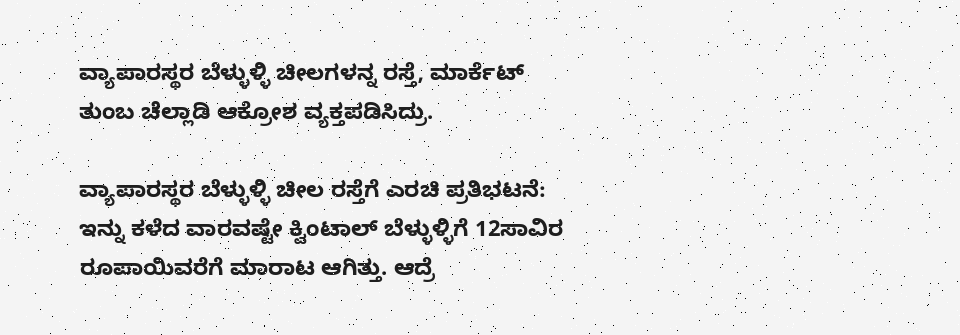ವ್ಯಾಪಾರಸ್ಥರ ಬೆಳ್ಳುಳ್ಳಿ ಚೀಲಗಳನ್ನ ರಸ್ತೆ, ಮಾರ್ಕೆಟ್ ತುಂಬ ಚೆಲ್ಲಾಡಿ ಆಕ್ರೋಶ ವ್ಯಕ್ತಪಡಿಸಿದ್ರು.

ವ್ಯಾಪಾರಸ್ಥರ ಬೆಳ್ಳುಳ್ಳಿ ಚೀಲ ರಸ್ತೆಗೆ ಎರಚಿ ಪ್ರತಿಭಟನೆ: ಇನ್ನು ಕಳೆದ ವಾರವಷ್ಟೇ ಕ್ವಿಂಟಾಲ್ ಬೆಳ್ಳುಳ್ಳಿಗೆ 12ಸಾವಿರ ರೂಪಾಯಿವರೆಗೆ ಮಾರಾಟ ಆಗಿತ್ತು. ಆದ್ರೆ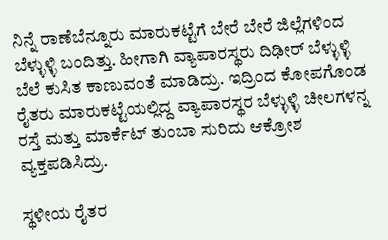ನಿನ್ನೆ ರಾಣೆಬೆನ್ನೂರು ಮಾರುಕಟ್ಟೆಗೆ ಬೇರೆ ಬೇರೆ ಜಿಲ್ಲೆಗಳಿಂದ ಬೆಳ್ಳುಳ್ಳಿ ಬಂದಿತ್ತು. ಹೀಗಾಗಿ ವ್ಯಾಪಾರಸ್ಥರು ದಿಢೀರ್ ಬೆಳ್ಳುಳ್ಳಿ ಬೆಲೆ ಕುಸಿತ ಕಾಣುವಂತೆ ಮಾಡಿದ್ರು. ಇದ್ರಿಂದ ಕೋಪಗೊಂಡ ರೈತರು ಮಾರುಕಟ್ಟೆಯಲ್ಲಿದ್ದ ವ್ಯಾಪಾರಸ್ಥರ ಬೆಳ್ಳುಳ್ಳಿ ಚೀಲಗಳನ್ನ ರಸ್ತೆ ಮತ್ತು ಮಾರ್ಕೆಟ್ ತುಂಬಾ ಸುರಿದು ಆಕ್ರೋಶ ವ್ಯಕ್ತಪಡಿಸಿದ್ರು.

ಸ್ಥಳೀಯ ರೈತರ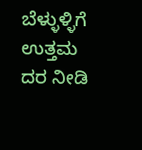ಬೆಳ್ಳುಳ್ಳಿಗೆ ಉತ್ತಮ ದರ ನೀಡಿ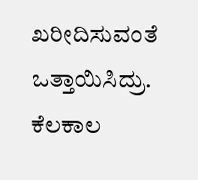ಖರೀದಿಸುವಂತೆ ಒತ್ತಾಯಿಸಿದ್ರು. ಕೆಲಕಾಲ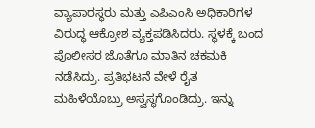ವ್ಯಾಪಾರಸ್ಥರು ಮತ್ತು ಎಪಿಎಂಸಿ ಅಧಿಕಾರಿಗಳ ವಿರುದ್ಧ ಆಕ್ರೋಶ ವ್ಯಕ್ತಪಡಿಸಿದರು. ಸ್ಥಳಕ್ಕೆ ಬಂದ ಪೊಲೀಸರ ಜೊತೆಗೂ ಮಾತಿನ ಚಕಮಕಿ ನಡೆಸಿದ್ರು. ಪ್ರತಿಭಟನೆ ವೇಳೆ ರೈತ ಮಹಿಳೆಯೊಬ್ರು ಅಸ್ವಸ್ಥಗೊಂಡಿದ್ರು. ಇನ್ನು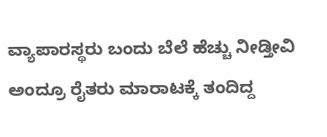ವ್ಯಾಪಾರಸ್ಥರು ಬಂದು ಬೆಲೆ ಹೆಚ್ಚು ನೀಡ್ತೀವಿ ಅಂದ್ರೂ ರೈತರು ಮಾರಾಟಕ್ಕೆ ತಂದಿದ್ದ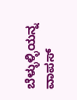ಬೆಳ್ಳುಳ್ಳಿಯನ್ನ ವಾಪಸ್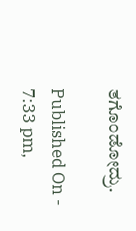ತಗೊಂಡೋದ್ರು.

Published On - 7:33 pm,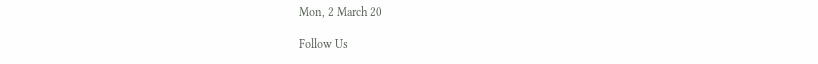Mon, 2 March 20

Follow Us